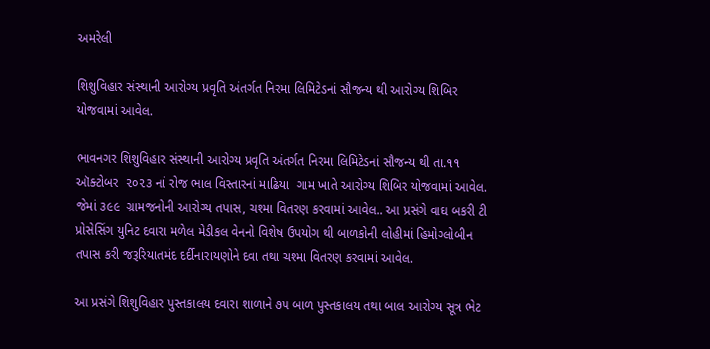અમરેલી

શિશુવિહાર સંસ્થાની આરોગ્ય પ્રવૃતિ અંતર્ગત નિરમા લિમિટેડનાં સૌજન્ય થી આરોગ્ય શિબિર યોજવામાં આવેલ.

ભાવનગર શિશુવિહાર સંસ્થાની આરોગ્ય પ્રવૃતિ અંતર્ગત નિરમા લિમિટેડનાં સૌજન્ય થી તા.૧૧ ઑક્ટોબર  ૨૦૨૩ નાં રોજ ભાલ વિસ્તારનાં માઢિયા  ગામ ખાતે આરોગ્ય શિબિર યોજવામાં આવેલ. જેમાં ૩૯૯  ગ્રામજનોની આરોગ્ય તપાસ, ચશ્મા વિતરણ કરવામાં આવેલ.. આ પ્રસંગે વાઘ બકરી ટી પ્રોસેસિંગ યુનિટ દવારા મળેલ મેડીકલ વેનનો વિશેષ ઉપયોગ થી બાળકોની લોહીમાં હિમોગ્લોબીન તપાસ કરી જરૂરિયાતમંદ દર્દીનારાયણોને દવા તથા ચશ્મા વિતરણ કરવામાં આવેલ.

આ પ્રસંગે શિશુવિહાર પુસ્તકાલય દવારા શાળાને ૭૫ બાળ પુસ્તકાલય તથા બાલ આરોગ્ય સૂત્ર ભેટ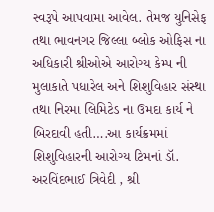સ્વરૂપે આપવામા આવેલ. તેમજ યુનિસેફ તથા ભાવનગર જિલ્લા બ્લોક ઓફિસ ના અધિકારી શ્રીઓએ આરોગ્ય કેમ્પ ની મુલાકાતે પધારેલ અને શિશુવિહાર સંસ્થા તથા નિરમા લિમિટેડ ના ઉમદા કાર્ય ને બિરદાવી હતી….આ કાર્યક્રમમાં શિશુવિહારની આરોગ્ય ટિમનાં ડૉ. અરવિંદભાઈ ત્રિવેદી , શ્રી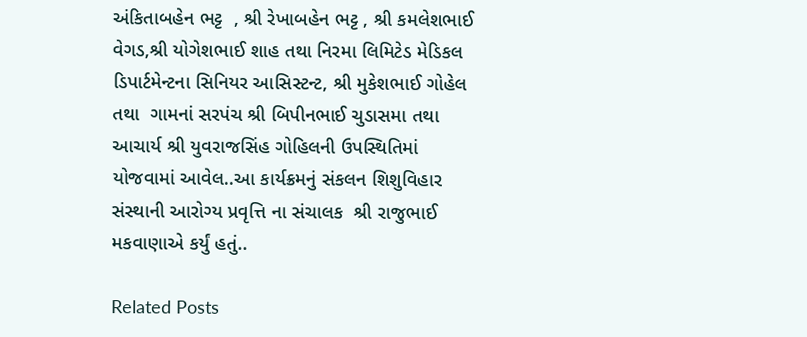અંકિતાબહેન ભટ્ટ  , શ્રી રેખાબહેન ભટ્ટ , શ્રી કમલેશભાઈ વેગડ,શ્રી યોગેશભાઈ શાહ તથા નિરમા લિમિટેડ મેડિકલ ડિપાર્ટમેન્ટના સિનિયર આસિસ્ટન્ટ, શ્રી મુકેશભાઈ ગોહેલ તથા  ગામનાં સરપંચ શ્રી બિપીનભાઈ ચુડાસમા તથા આચાર્ય શ્રી યુવરાજસિંહ ગોહિલની ઉપસ્થિતિમાં યોજવામાં આવેલ..આ કાર્યક્રમનું સંકલન શિશુવિહાર સંસ્થાની આરોગ્ય પ્રવૃત્તિ ના સંચાલક  શ્રી રાજુભાઈ મકવાણાએ કર્યું હતું..

Related Posts